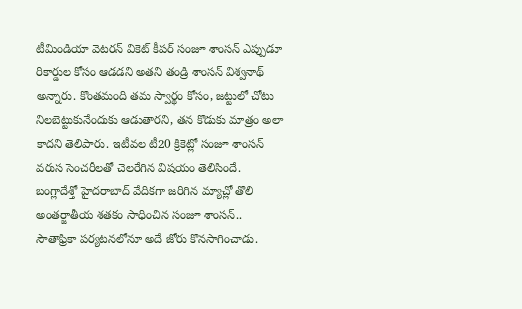టీమిండియా వెటరన్ వికెట్ కీపర్ సంజూ శాంసన్ ఎప్పుడూ రికార్డుల కోసం ఆడడని అతని తండ్రి శాంసన్ విశ్వనాథ్ అన్నారు. కొంతమంది తమ స్వార్థం కోసం, జట్టులో చోటు నిలబెట్టుకునేందుకు ఆడుతారని, తన కొడుకు మాత్రం అలా కాదని తెలిపారు. ఇటీవల టీ20 క్రికెట్లో సంజూ శాంసన్ వరుస సెంచరీలతో చెలరేగిన విషయం తెలిసిందే.
బంగ్లాదేశ్తో హైదరాబాద్ వేదికగా జరిగిన మ్యాచ్లో తొలి అంతర్జాతీయ శతకం సాధించిన సంజూ శాంసన్.. సౌతాఫ్రికా పర్యటనలోనూ అదే జోరు కొనసాగించాడు.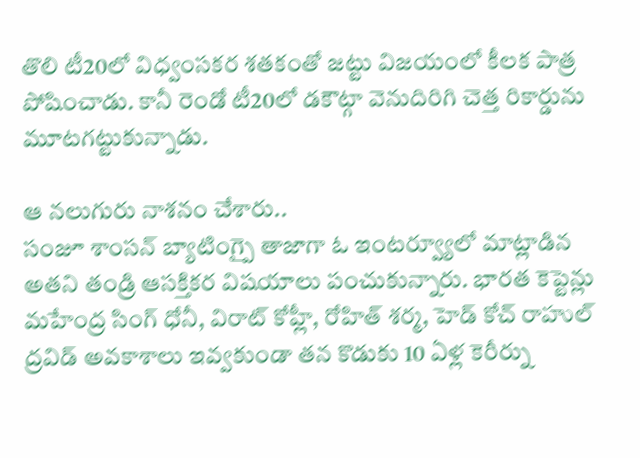తొలి టీ20లో విధ్వంసకర శతకంతో జట్టు విజయంలో కీలక పాత్ర పోషించాడు. కానీ రెండో టీ20లో డకౌట్గా వెనుదిరిగి చెత్త రికార్డును మూటగట్టుకున్నాడు.

ఆ నలుగురు నాశనం చేశారు..
సంజూ శాంసన్ బ్యాటింగ్పై తాజాగా ఓ ఇంటర్వ్యూలో మాట్లాడిన అతని తండ్రి ఆసక్తికర విషయాలు పంచుకున్నారు. భారత కెప్టెన్లు మహేంద్ర సింగ్ ధోనీ, విరాట్ కోహ్లీ, రోహిత్ శర్మ, హెడ్ కోచ్ రాహుల్ ద్రవిడ్ అవకాశాలు ఇవ్వకుండా తన కొడుకు 10 ఏళ్ల కెరీర్ను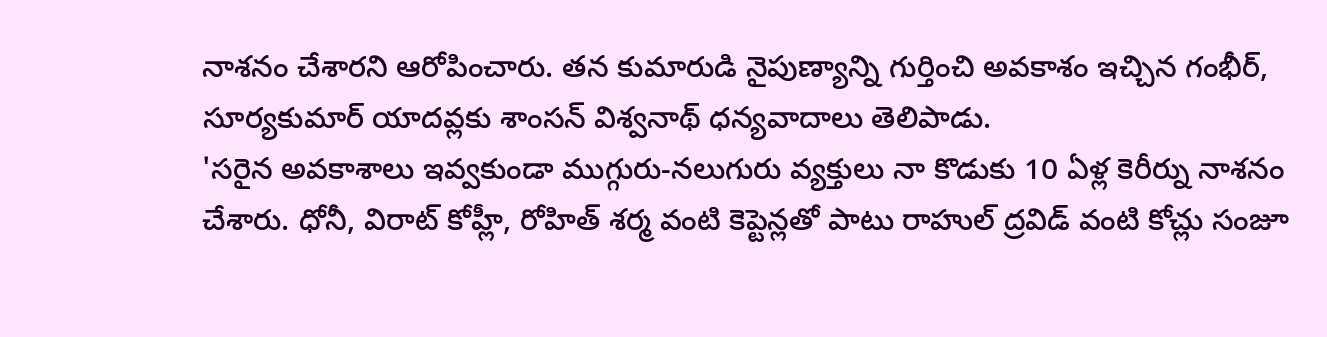నాశనం చేశారని ఆరోపించారు. తన కుమారుడి నైపుణ్యాన్ని గుర్తించి అవకాశం ఇచ్చిన గంభీర్, సూర్యకుమార్ యాదవ్లకు శాంసన్ విశ్వనాథ్ ధన్యవాదాలు తెలిపాడు.
'సరైన అవకాశాలు ఇవ్వకుండా ముగ్గురు-నలుగురు వ్యక్తులు నా కొడుకు 10 ఏళ్ల కెరీర్ను నాశనం చేశారు. ధోనీ, విరాట్ కోహ్లీ, రోహిత్ శర్మ వంటి కెప్టెన్లతో పాటు రాహుల్ ద్రవిడ్ వంటి కోచ్లు సంజూ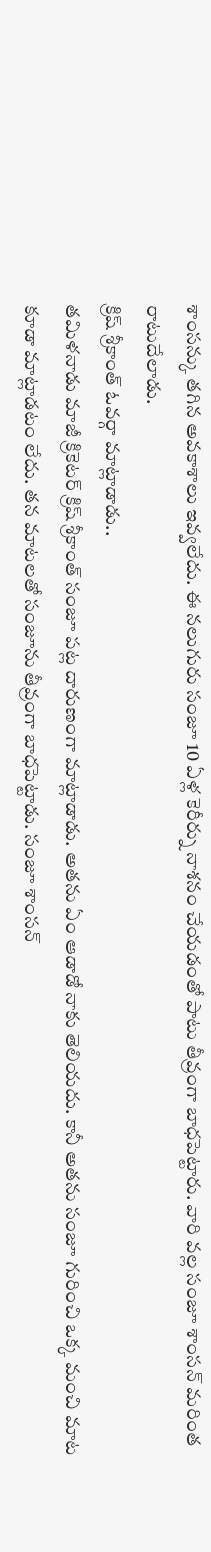శాంసన్కు తగిన అవకాశాలు ఇవ్వలేదు. ఈ నలుగురు సంజూ 10 ఏళ్ల కెరీర్ను నాశనం చేయడంతో పాటు తీవ్రంగా బాధపెట్టారు. వారి వల్ల సంజూ శాంసన్ మరింత రాటుదేలాడు.
క్రిష్ శ్రీకాంత్ ఓవర్గా మాట్లాడాడు..
తమిళనాడు మాజీ క్రికెటర్ క్రిష్ శ్రీకాంత్ సంజూ పట్ల దారుణంగా మాట్లాడాడు. అతను ఏం ఆడాడో నాకు తెలియదు. కానీ అతను సంజూ గురించి ఒక్క మంచి మాట కూడా మాట్లాడటం లేదు. తన మాటలతో సంజూను తీవ్రంగా బాధపెట్టాడు. సంజూ శాంసన్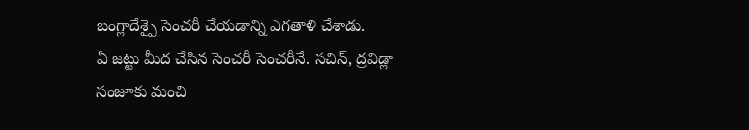బంగ్లాదేశ్పై సెంచరీ చేయడాన్ని ఎగతాళి చేశాడు.
ఏ జట్టు మీద చేసిన సెంచరీ సెంచరీనే. సచిన్, ద్రవిడ్లా సంజూకు మంచి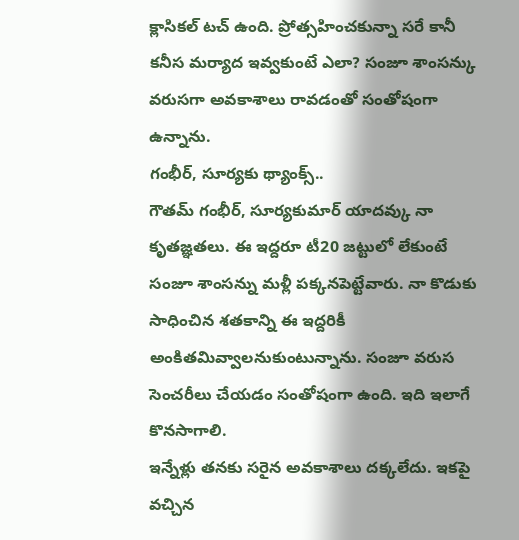క్లాసికల్ టచ్ ఉంది. ప్రోత్సహించకున్నా సరే కానీ కనీస మర్యాద ఇవ్వకుంటే ఎలా? సంజూ శాంసన్కు వరుసగా అవకాశాలు రావడంతో సంతోషంగా ఉన్నాను.
గంభీర్, సూర్యకు థ్యాంక్స్..
గౌతమ్ గంభీర్, సూర్యకుమార్ యాదవ్కు నా కృతజ్ఞతలు. ఈ ఇద్దరూ టీ20 జట్టులో లేకుంటే సంజూ శాంసన్ను మళ్లీ పక్కనపెట్టేవారు. నా కొడుకు సాధించిన శతకాన్ని ఈ ఇద్దరికీ అంకితమివ్వాలనుకుంటున్నాను. సంజూ వరుస సెంచరీలు చేయడం సంతోషంగా ఉంది. ఇది ఇలాగే కొనసాగాలి.
ఇన్నేళ్లు తనకు సరైన అవకాశాలు దక్కలేదు. ఇకపై వచ్చిన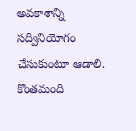అవకాశాన్ని సద్వినియోగం చేసుకుంటూ ఆడాలి. కొంతమంది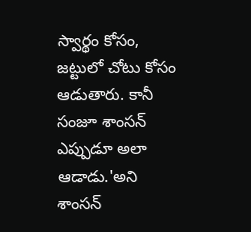స్వార్థం కోసం, జట్టులో చోటు కోసం ఆడుతారు. కానీ సంజూ శాంసన్ ఎప్పుడూ అలా ఆడాడు.'అని శాంసన్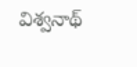విశ్వనాథ్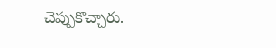చెప్పుకొచ్చారు.